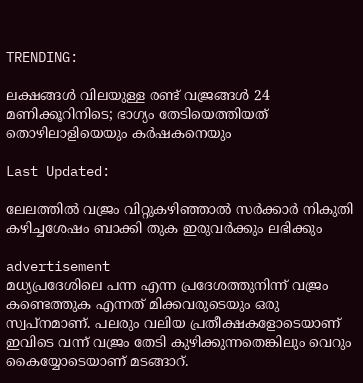TRENDING:

ലക്ഷങ്ങള്‍ വിലയുള്ള രണ്ട് വജ്രങ്ങള്‍ 24 മണിക്കൂറിനിടെ; ഭാഗ്യം തേടിയെത്തിയത് തൊഴിലാളിയെയും കര്‍ഷകനെയും

Last Updated:

ലേലത്തില്‍ വജ്രം വിറ്റുകഴിഞ്ഞാല്‍ സര്‍ക്കാര്‍ നികുതി കഴിച്ചശേഷം ബാക്കി തുക ഇരുവർക്കും ലഭിക്കും

advertisement
മധ്യപ്രദേശിലെ പന്ന എന്ന പ്രദേശത്തുനിന്ന് വജ്രം കണ്ടെത്തുക എന്നത് മിക്കവരുടെയും ഒരു സ്വപ്‌നമാണ്. പലരും വലിയ പ്രതീക്ഷകളോടെയാണ് ഇവിടെ വന്ന് വജ്രം തേടി കുഴിക്കുന്നതെങ്കിലും വെറും കൈയ്യോടെയാണ് മടങ്ങാറ്.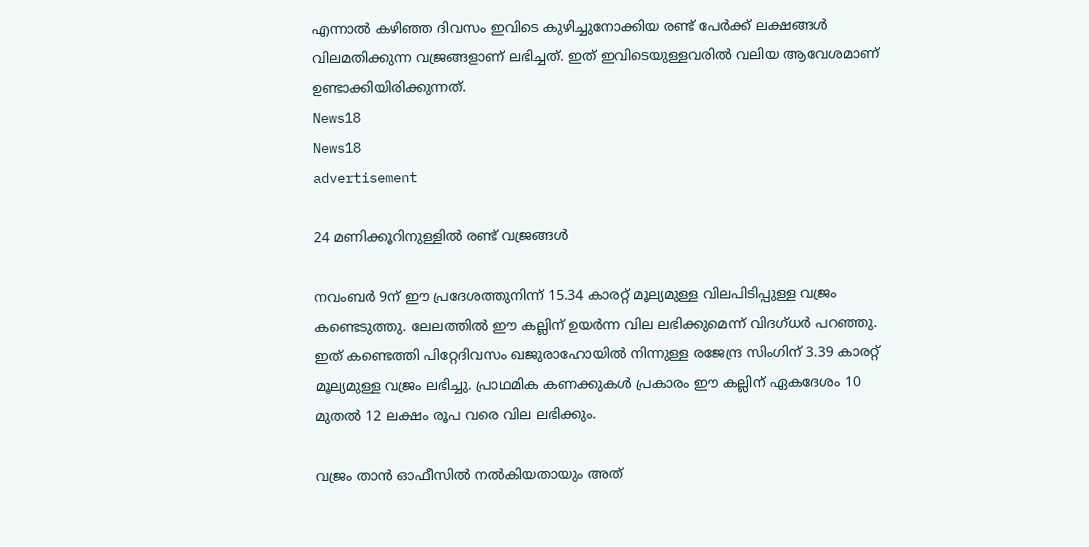എന്നാല്‍ കഴിഞ്ഞ ദിവസം ഇവിടെ കുഴിച്ചുനോക്കിയ രണ്ട് പേര്‍ക്ക് ലക്ഷങ്ങള്‍ വിലമതിക്കുന്ന വജ്രങ്ങളാണ് ലഭിച്ചത്. ഇത് ഇവിടെയുള്ളവരില്‍ വലിയ ആവേശമാണ് ഉണ്ടാക്കിയിരിക്കുന്നത്.
News18
News18
advertisement

24 മണിക്കൂറിനുള്ളില്‍ രണ്ട് വജ്രങ്ങള്‍

നവംബര്‍ 9ന് ഈ പ്രദേശത്തുനിന്ന് 15.34 കാരറ്റ് മൂല്യമുള്ള വിലപിടിപ്പുള്ള വജ്രം കണ്ടെടുത്തു. ലേലത്തില്‍ ഈ കല്ലിന് ഉയര്‍ന്ന വില ലഭിക്കുമെന്ന് വിദഗ്ധര്‍ പറഞ്ഞു. ഇത് കണ്ടെത്തി പിറ്റേദിവസം ഖജുരാഹോയില്‍ നിന്നുള്ള രജേന്ദ്ര സിംഗിന് 3.39 കാരറ്റ് മൂല്യമുള്ള വജ്രം ലഭിച്ചു. പ്രാഥമിക കണക്കുകള്‍ പ്രകാരം ഈ കല്ലിന് ഏകദേശം 10 മുതല്‍ 12 ലക്ഷം രൂപ വരെ വില ലഭിക്കും.

വജ്രം താന്‍ ഓഫീസില്‍ നല്‍കിയതായും അത്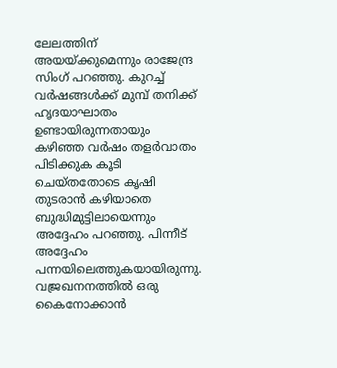ലേലത്തിന് അയയ്ക്കുമെന്നും രാജേന്ദ്ര സിംഗ് പറഞ്ഞു. കുറച്ച് വര്‍ഷങ്ങള്‍ക്ക് മുമ്പ് തനിക്ക് ഹൃദയാഘാതം ഉണ്ടായിരുന്നതായും കഴിഞ്ഞ വര്‍ഷം തളര്‍വാതം പിടിക്കുക കൂടി ചെയ്തതോടെ കൃഷി തുടരാന്‍ കഴിയാതെ ബുദ്ധിമുട്ടിലായെന്നും അദ്ദേഹം പറഞ്ഞു. പിന്നീട് അദ്ദേഹം പന്നയിലെത്തുകയായിരുന്നു. വജ്രഖനനത്തില്‍ ഒരു കൈനോക്കാന്‍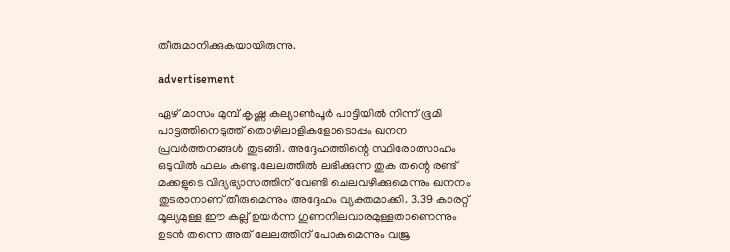തീരുമാനിക്കുകയായിരുന്നു.

advertisement

ഏഴ് മാസം മുമ്പ് കൃഷ്ണ കല്യാണ്‍പൂര്‍ പാട്ടിയില്‍ നിന്ന് ഭൂമി പാട്ടത്തിനെടുത്ത് തൊഴിലാളികളോടൊപ്പം ഖനന പ്രവര്‍ത്തനങ്ങള്‍ തുടങ്ങി. അദ്ദേഹത്തിന്റെ സ്ഥിരോത്സാഹം ഒടുവില്‍ ഫലം കണ്ടു.ലേലത്തില്‍ ലഭിക്കുന്ന തുക തന്റെ രണ്ട് മക്കളുടെ വിദ്യഭ്യാസത്തിന് വേണ്ടി ചെലവഴിക്കുമെന്നും ഖനനം തുടരാനാണ് തീരുമെന്നും അദ്ദേഹം വ്യക്തമാക്കി. 3.39 കാരറ്റ് മൂല്യമുള്ള ഈ കല്ല് ഉയര്‍ന്ന ഗുണനിലവാരമുള്ളതാണെന്നും ഉടന്‍ തന്നെ അത് ലേലത്തിന് പോകുമെന്നും വജ്ര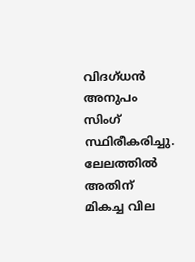വിദഗ്ധന്‍ അനുപം സിംഗ് സ്ഥിരീകരിച്ചു. ലേലത്തില്‍ അതിന് മികച്ച വില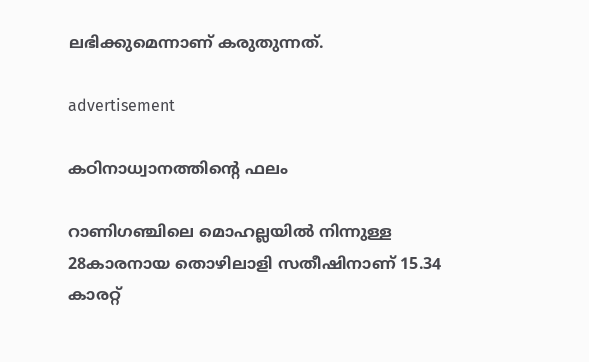ലഭിക്കുമെന്നാണ് കരുതുന്നത്.

advertisement

കഠിനാധ്വാനത്തിന്റെ ഫലം

റാണിഗഞ്ചിലെ മൊഹല്ലയില്‍ നിന്നുള്ള 28കാരനായ തൊഴിലാളി സതീഷിനാണ് 15.34 കാരറ്റ്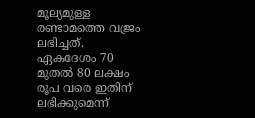മൂല്യമുള്ള രണ്ടാമത്തെ വജ്രം ലഭിച്ചത്. ഏകദേശം 70 മുതല്‍ 80 ലക്ഷം രൂപ വരെ ഇതിന് ലഭിക്കുമെന്ന്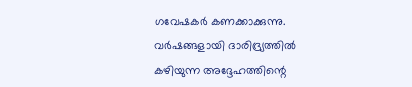ഗവേഷകര്‍ കണക്കാക്കുന്നു. വര്‍ഷങ്ങളായി ദാരിദ്ര്യത്തില്‍ കഴിയുന്ന അദ്ദേഹത്തിന്റെ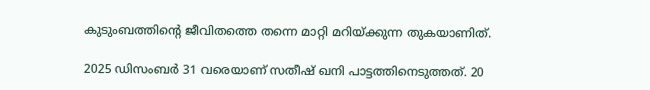കുടുംബത്തിന്‍റെ ജീവിതത്തെ തന്നെ മാറ്റി മറിയ്ക്കുന്ന തുകയാണിത്.

2025 ഡിസംബര്‍ 31 വരെയാണ് സതീഷ് ഖനി പാട്ടത്തിനെടുത്തത്. 20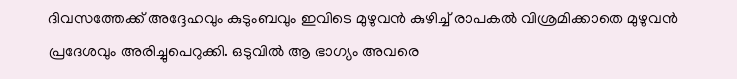ദിവസത്തേക്ക് അദ്ദേഹവും കുടുംബവും ഇവിടെ മുഴുവന്‍ കുഴിച്ച് രാപകല്‍ വിശ്രമിക്കാതെ മുഴുവന്‍ പ്രദേശവും അരിച്ചുപെറുക്കി. ഒടുവില്‍ ആ ഭാഗ്യം അവരെ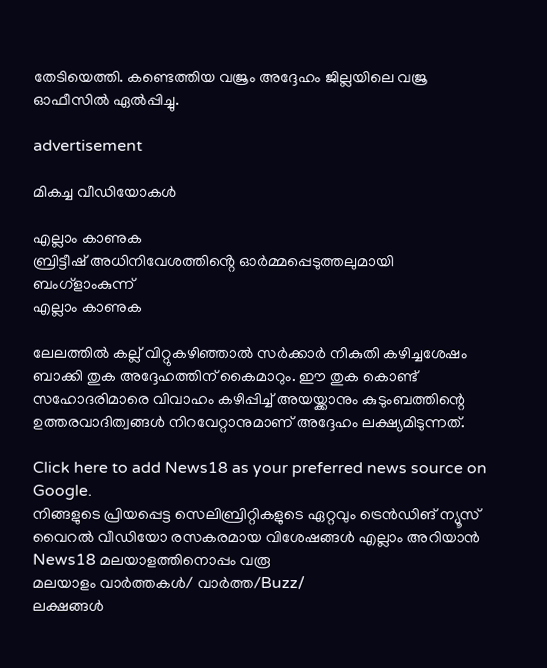തേടിയെത്തി. കണ്ടെത്തിയ വജ്രം അദ്ദേഹം ജില്ലയിലെ വജ്ര ഓഫീസില്‍ ഏല്‍പ്പിച്ചു.

advertisement

മികച്ച വീഡിയോകൾ

എല്ലാം കാണുക
ബ്രിട്ടീഷ് അധിനിവേശത്തിൻ്റെ ഓർമ്മപ്പെടുത്തലുമായി ബംഗ്ളാംകുന്ന്
എല്ലാം കാണുക

ലേലത്തില്‍ കല്ല് വിറ്റുകഴിഞ്ഞാല്‍ സര്‍ക്കാര്‍ നികുതി കഴിച്ചശേഷം ബാക്കി തുക അദ്ദേഹത്തിന് കൈമാറും. ഈ തുക കൊണ്ട് സഹോദരിമാരെ വിവാഹം കഴിപ്പിച്ച് അയയ്ക്കാനും കുടുംബത്തിന്റെ ഉത്തരവാദിത്വങ്ങള്‍ നിറവേറ്റാനുമാണ് അദ്ദേഹം ലക്ഷ്യമിടുന്നത്.

Click here to add News18 as your preferred news source on Google.
നിങ്ങളുടെ പ്രിയപ്പെട്ട സെലിബ്രിറ്റികളുടെ ഏറ്റവും ട്രെൻഡിങ് ന്യൂസ് വൈറൽ വീഡിയോ രസകരമായ വിശേഷങ്ങൾ എല്ലാം അറിയാൻ News18 മലയാളത്തിനൊപ്പം വരൂ
മലയാളം വാർത്തകൾ/ വാർത്ത/Buzz/
ലക്ഷങ്ങള്‍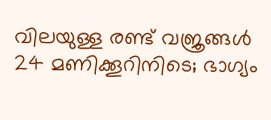വിലയുള്ള രണ്ട് വജ്രങ്ങള്‍ 24 മണിക്കൂറിനിടെ; ഭാഗ്യം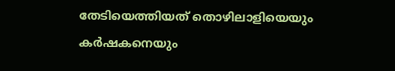തേടിയെത്തിയത് തൊഴിലാളിയെയും കര്‍ഷകനെയും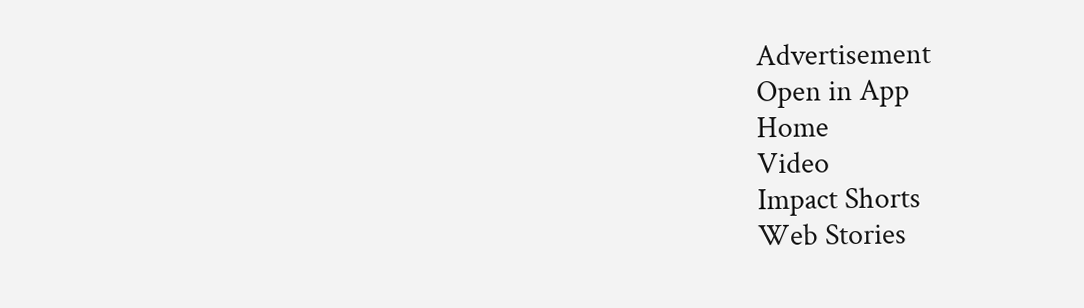Advertisement
Open in App
Home
Video
Impact Shorts
Web Stories